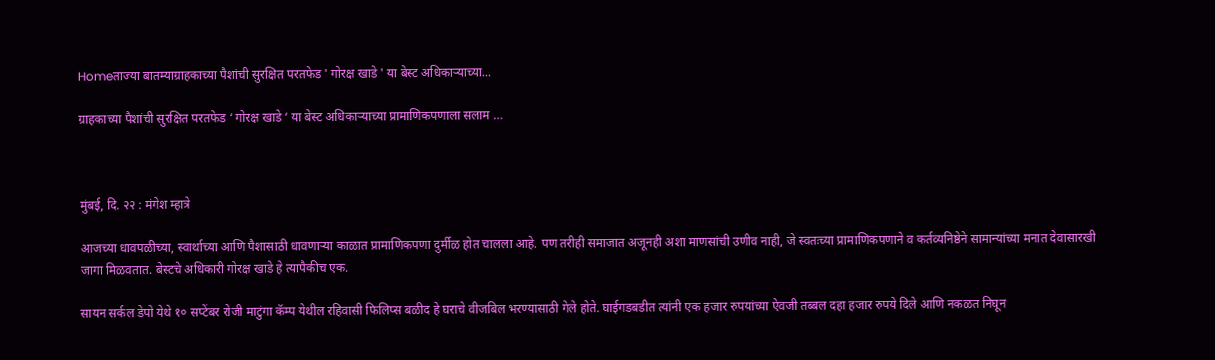Homeताज्या बातम्याग्राहकाच्या पैशांची सुरक्षित परतफेड ' गोरक्ष खाडे ' या बेस्ट अधिकाऱ्याच्या...

ग्राहकाच्या पैशांची सुरक्षित परतफेड ‘ गोरक्ष खाडे ‘ या बेस्ट अधिकाऱ्याच्या प्रामाणिकपणाला सलाम …



मुंबई, दि. २२ : मंगेश म्हात्रे

आजच्या धावपळीच्या, स्वार्थाच्या आणि पैशासाठी धावणाऱ्या काळात प्रामाणिकपणा दुर्मीळ होत चालला आहे. पण तरीही समाजात अजूनही अशा माणसांची उणीव नाही, जे स्वतःच्या प्रामाणिकपणाने व कर्तव्यनिष्ठेने सामान्यांच्या मनात देवासारखी जागा मिळवतात. बेस्टचे अधिकारी गोरक्ष खाडे हे त्यापैकीच एक.

सायन सर्कल डेपो येथे १० सप्टेंबर रोजी माटुंगा कॅम्प येथील रहिवासी फिलिप्स बळीद हे घराचे वीजबिल भरण्यासाठी गेले होते. घाईगडबडीत त्यांनी एक हजार रुपयांच्या ऐवजी तब्बल दहा हजार रुपये दिले आणि नकळत निघून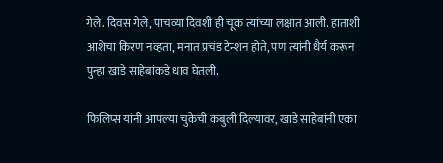गेले. दिवस गेले, पाचव्या दिवशी ही चूक त्यांच्या लक्षात आली. हाताशी आशेचा किरण नव्हता, मनात प्रचंड टेन्शन होते, पण त्यांनी धैर्य करून पुन्हा खाडे साहेबांकडे धाव घेतली.

फिलिप्स यांनी आपल्या चुकेची कबुली दिल्यावर, खाडे साहेबांनी एका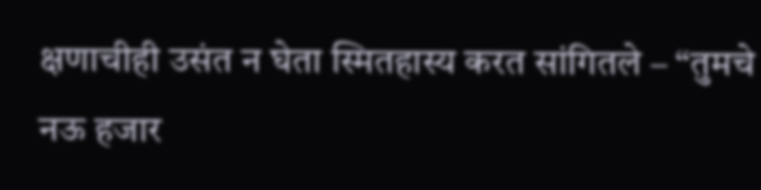क्षणाचीही उसंत न घेता स्मितहास्य करत सांगितले – “तुमचे नऊ हजार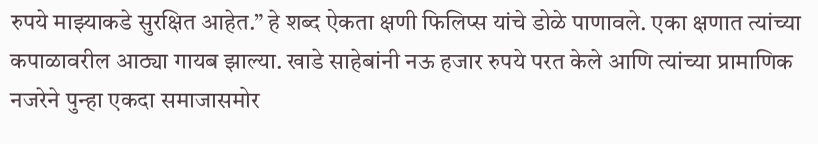रुपये माझ्याकडे सुरक्षित आहेत.” हे शब्द ऐकता क्षणी फिलिप्स यांचे डोळे पाणावले. एका क्षणात त्यांच्या कपाळावरील आठ्या गायब झाल्या. खाडे साहेबांनी नऊ हजार रुपये परत केले आणि त्यांच्या प्रामाणिक नजरेने पुन्हा एकदा समाजासमोर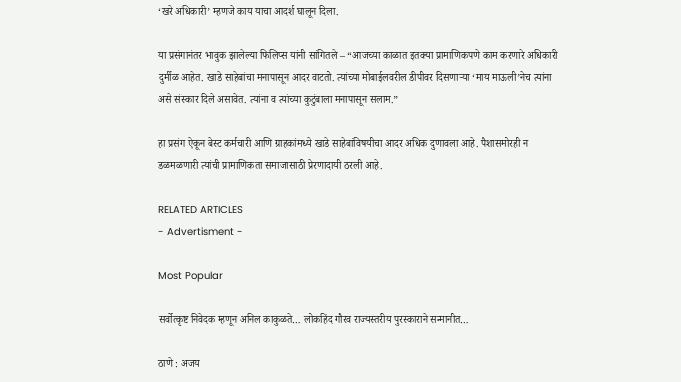‘खरे अधिकारी’ म्हणजे काय याचा आदर्श घालून दिला.

या प्रसंगानंतर भावुक झालेल्या फिलिप्स यांनी सांगितले – “आजच्या काळात इतक्या प्रामाणिकपणे काम करणारे अधिकारी दुर्मीळ आहेत. खाडे साहेबांचा मनापासून आदर वाटतो. त्यांच्या मोबाईलवरील डीपीवर दिसणाऱ्या ‘माय माऊली’नेच त्यांना असे संस्कार दिले असावेत. त्यांना व त्यांच्या कुटुंबाला मनापासून सलाम.”

हा प्रसंग ऐकून बेस्ट कर्मचारी आणि ग्राहकांमध्ये खाडे साहेबांविषयीचा आदर अधिक दुणावला आहे. पैशासमोरही न डळमळणारी त्यांची प्रामाणिकता समाजासाठी प्रेरणादायी ठरली आहे.

RELATED ARTICLES
- Advertisment -

Most Popular

सर्वोत्कृष्ट निवेदक म्हणून अनिल काकुळते… लोकहिंद गौरव राज्यस्तरीय पुरस्काराने सन्मानीत…

ठाणे : अजय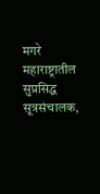मगरे महाराष्ट्रातील सुप्रसिद्ध सूत्रसंचालक,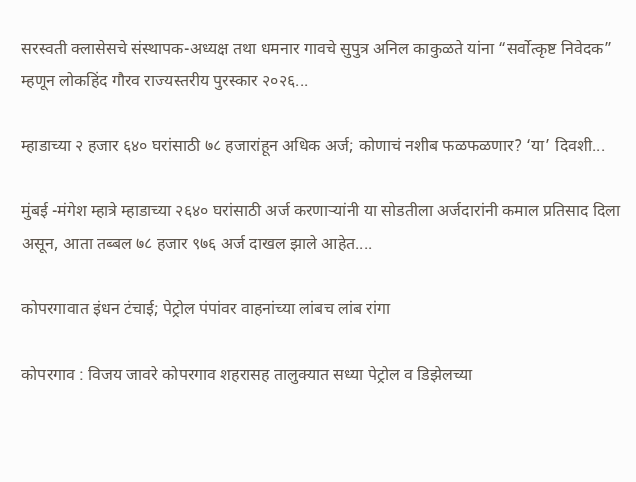सरस्वती क्लासेसचे संस्थापक-अध्यक्ष तथा धमनार गावचे सुपुत्र अनिल काकुळते यांना “सर्वोत्कृष्ट निवेदक” म्हणून लोकहिंद गौरव राज्यस्तरीय पुरस्कार २०२६...

म्हाडाच्या २ हजार ६४० घरांसाठी ७८ हजारांहून अधिक अर्ज; कोणाचं नशीब फळफळणार? ‘या’ दिवशी...

मुंबई -मंगेश म्हात्रे म्हाडाच्या २६४० घरांसाठी अर्ज करणाऱ्यांनी या सोडतीला अर्जदारांनी कमाल प्रतिसाद दिला असून, आता तब्बल ७८ हजार ९७६ अर्ज दाखल झाले आहेत....

कोपरगावात इंधन टंचाई; पेट्रोल पंपांवर वाहनांच्या लांबच लांब रांगा

कोपरगाव : विजय जावरे कोपरगाव शहरासह तालुक्यात सध्या पेट्रोल व डिझेलच्या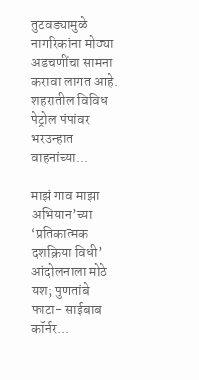तुटवड्यामुळे नागरिकांना मोठ्या अडचणींचा सामना करावा लागत आहे. शहरातील विविध पेट्रोल पंपांवर भरउन्हात वाहनांच्या...

माझं गाव माझा अभियान’च्या ‘प्रतिकात्मक दशक्रिया विधी’ आंदोलनाला मोठे यश; पुणतांबे फाटा- साईबाब कॉर्नर...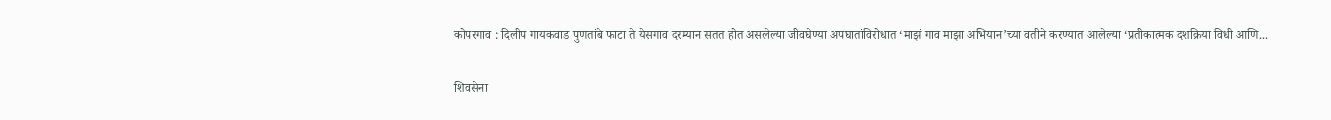कोपरगाव : दिलीप गायकवाड पुणतांबे फाटा ते येसगाव दरम्यान सतत होत असलेल्या जीवघेण्या अपघातांविरोधात ‘माझं गाव माझा अभियान’च्या वतीने करण्यात आलेल्या ‘प्रतीकात्मक दशक्रिया विधी आणि...

शिवसेना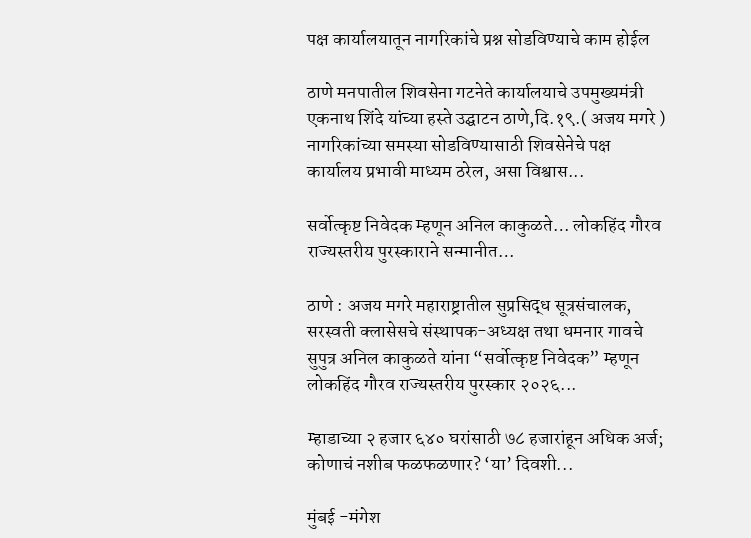पक्ष कार्यालयातून नागरिकांचे प्रश्न सोडविण्याचे काम होईल

ठाणे मनपातील शिवसेना गटनेते कार्यालयाचे उपमुख्यमंत्री एकनाथ शिंदे यांच्या हस्ते उद्घाटन ठाणे,दि.१९.( अजय मगरे )   नागरिकांच्या समस्या सोडविण्यासाठी शिवसेनेचे पक्ष कार्यालय प्रभावी माध्यम ठरेल, असा विश्वास...

सर्वोत्कृष्ट निवेदक म्हणून अनिल काकुळते… लोकहिंद गौरव राज्यस्तरीय पुरस्काराने सन्मानीत…

ठाणे : अजय मगरे महाराष्ट्रातील सुप्रसिद्ध सूत्रसंचालक, सरस्वती क्लासेसचे संस्थापक-अध्यक्ष तथा धमनार गावचे सुपुत्र अनिल काकुळते यांना “सर्वोत्कृष्ट निवेदक” म्हणून लोकहिंद गौरव राज्यस्तरीय पुरस्कार २०२६...

म्हाडाच्या २ हजार ६४० घरांसाठी ७८ हजारांहून अधिक अर्ज; कोणाचं नशीब फळफळणार? ‘या’ दिवशी...

मुंबई -मंगेश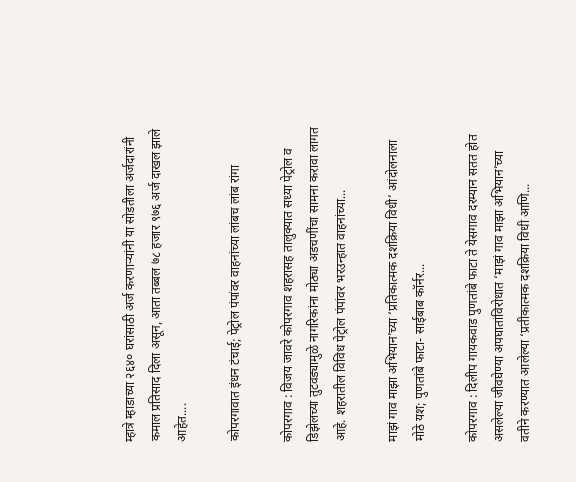म्हात्रे म्हाडाच्या २६४० घरांसाठी अर्ज करणाऱ्यांनी या सोडतीला अर्जदारांनी कमाल प्रतिसाद दिला असून, आता तब्बल ७८ हजार ९७६ अर्ज दाखल झाले आहेत....

कोपरगावात इंधन टंचाई; पेट्रोल पंपांवर वाहनांच्या लांबच लांब रांगा

कोपरगाव : विजय जावरे कोपरगाव शहरासह तालुक्यात सध्या पेट्रोल व डिझेलच्या तुटवड्यामुळे नागरिकांना मोठ्या अडचणींचा सामना करावा लागत आहे. शहरातील विविध पेट्रोल पंपांवर भरउन्हात वाहनांच्या...

माझं गाव माझा अभियान’च्या ‘प्रतिकात्मक दशक्रिया विधी’ आंदोलनाला मोठे यश; पुणतांबे फाटा- साईबाब कॉर्नर...

कोपरगाव : दिलीप गायकवाड पुणतांबे फाटा ते येसगाव दरम्यान सतत होत असलेल्या जीवघेण्या अपघातांविरोधात ‘माझं गाव माझा अभियान’च्या वतीने करण्यात आलेल्या ‘प्रतीकात्मक दशक्रिया विधी आणि...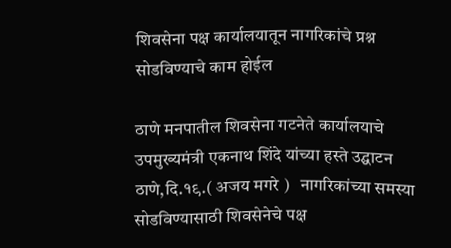शिवसेना पक्ष कार्यालयातून नागरिकांचे प्रश्न सोडविण्याचे काम होईल

ठाणे मनपातील शिवसेना गटनेते कार्यालयाचे उपमुख्यमंत्री एकनाथ शिंदे यांच्या हस्ते उद्घाटन ठाणे,दि.१९.( अजय मगरे )   नागरिकांच्या समस्या सोडविण्यासाठी शिवसेनेचे पक्ष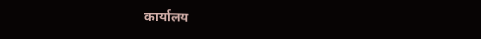कार्यालय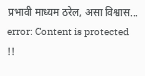प्रभावी माध्यम ठरेल, असा विश्वास...
error: Content is protected !!